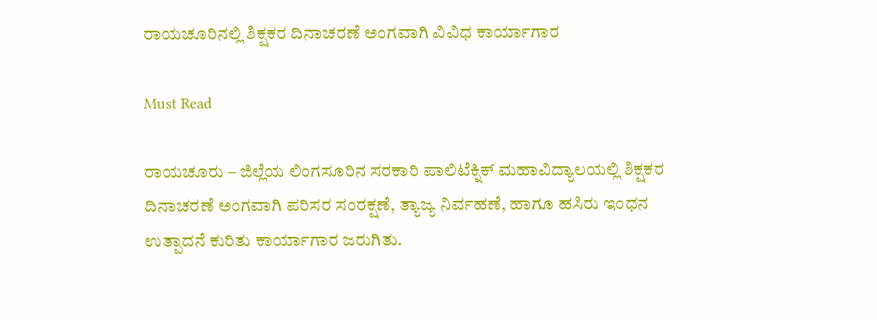ರಾಯಚೂರಿನಲ್ಲಿ ಶಿಕ್ಷಕರ ದಿನಾಚರಣೆ ಅಂಗವಾಗಿ ವಿವಿಧ ಕಾರ್ಯಾಗಾರ

Must Read

ರಾಯಚೂರು – ಜಿಲ್ಲೆಯ ಲಿಂಗಸೂರಿನ ಸರಕಾರಿ ಪಾಲಿಟೆಕ್ನಿಕ್ ಮಹಾವಿದ್ಯಾಲಯಲ್ಲಿ ಶಿಕ್ಷಕರ ದಿನಾಚರಣೆ ಅಂಗವಾಗಿ ಪರಿಸರ ಸಂರಕ್ಷಣೆ, ತ್ಯಾಜ್ಯ ನಿರ್ವಹಣೆ, ಹಾಗೂ ಹಸಿರು ಇಂಧನ ಉತ್ಪಾದನೆ ಕುರಿತು ಕಾರ್ಯಾಗಾರ ಜರುಗಿತು.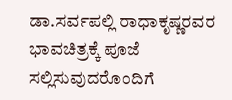ಡಾ.ಸರ್ವಪಲ್ಲಿ ರಾಧಾಕೃಷ್ಣರವರ ಭಾವಚಿತ್ರಕ್ಕೆ ಪೂಜೆ ಸಲ್ಲಿಸುವುದರೊಂದಿಗೆ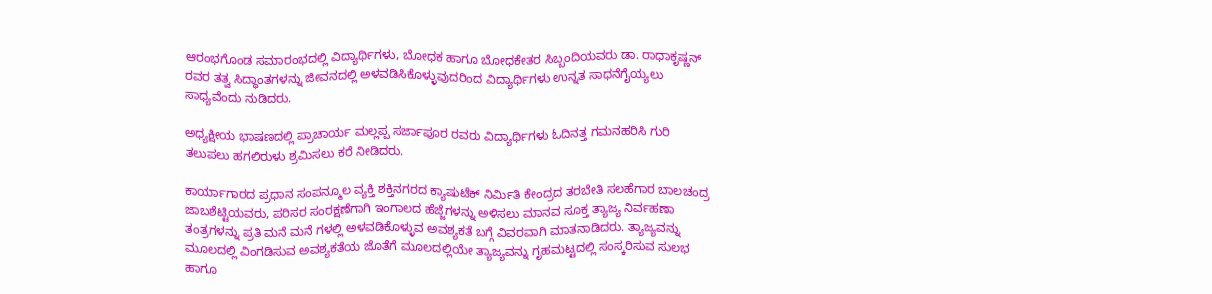ಆರಂಭಗೊಂಡ ಸಮಾರಂಭದಲ್ಲಿ ವಿದ್ಯಾರ್ಥಿಗಳು, ಬೋಧಕ ಹಾಗೂ ಬೋಧಕೇತರ ಸಿಬ್ಬಂದಿಯವರು ಡಾ. ರಾಧಾಕೃಷ್ಣನ್ ರವರ ತತ್ವ ಸಿದ್ಧಾಂತಗಳನ್ನು ಜೀವನದಲ್ಲಿ ಅಳವಡಿಸಿಕೊಳ್ಳುವುದರಿಂದ ವಿದ್ಯಾರ್ಥಿಗಳು ಉನ್ನತ ಸಾಧನೆಗೈಯ್ಯಲು ಸಾಧ್ಯವೆಂದು ನುಡಿದರು.

ಅಧ್ಯಕ್ಷೀಯ ಭಾಷಣದಲ್ಲಿ ಪ್ರಾಚಾರ್ಯ ಮಲ್ಲಪ್ಪ ಸರ್ಜಾಪೂರ ರವರು ವಿದ್ಯಾರ್ಥಿಗಳು ಓದಿನತ್ತ ಗಮನಹರಿಸಿ ಗುರಿ ತಲುಪಲು ಹಗಲಿರುಳು ಶ್ರಮಿಸಲು ಕರೆ ನೀಡಿದರು.

ಕಾರ್ಯಾಗಾರದ ಪ್ರಧಾನ ಸಂಪನ್ಮೂಲ ವ್ಯಕ್ತಿ ಶಕ್ತಿನಗರದ ಕ್ಯಾಷುಟೆಕ್ ನಿರ್ಮಿತಿ ಕೇಂದ್ರದ ತರಬೇತಿ ಸಲಹೆಗಾರ ಬಾಲಚಂದ್ರ ಜಾಬಶೆಟ್ಟಿಯವರು, ಪರಿಸರ ಸಂರಕ್ಷಣೆಗಾಗಿ ಇಂಗಾಲದ ಹೆಜ್ಜೆಗಳನ್ನು ಅಳಿಸಲು ಮಾನವ ಸೂಕ್ತ ತ್ಯಾಜ್ಯ ನಿರ್ವಹಣಾ ತಂತ್ರಗಳನ್ನು ಪ್ರತಿ ಮನೆ ಮನೆ ಗಳಲ್ಲಿ ಅಳವಡಿಕೊಳ್ಳುವ ಅವಶ್ಯಕತೆ ಬಗ್ಗೆ ವಿವರವಾಗಿ ಮಾತನಾಡಿದರು. ತ್ಯಾಜ್ಯವನ್ನು ಮೂಲದಲ್ಲಿ ವಿಂಗಡಿಸುವ ಅವಶ್ಯಕತೆಯ ಜೊತೆಗೆ ಮೂಲದಲ್ಲಿಯೇ ತ್ಯಾಜ್ಯವನ್ನು ಗೃಹಮಟ್ಟದಲ್ಲಿ ಸಂಸ್ಕರಿಸುವ ಸುಲಭ ಹಾಗೂ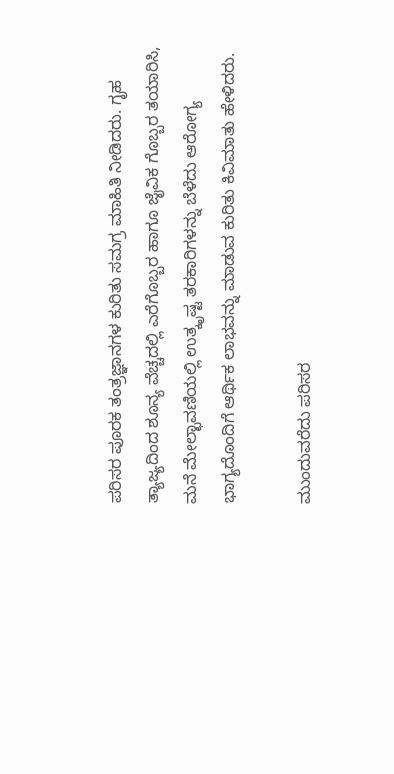ಪರಿಸರ ಪೂರಕ ತಂತ್ರಜ್ಞಾನಗಳ ಕುರಿತು ಸಮಗ್ರ ಮಾಹಿತಿ ನೀಡಿದರು. ಗೃಹ ತ್ಯಾಜ್ಯದಿಂದ ಶೂನ್ಯ ವೆಚ್ಚದಲ್ಲಿ ಎರೆಗೊಬ್ಬರ ಹಾಗೂ ಜೈವಿಕ ಗೊಬ್ಬರ ತಯಾರಿಸಿ, ಮನೆ ಮೇಲ್ಛಾವಣಿಯಲ್ಲಿ ಉತ್ಕೃಷ್ಟ ತರಕಾರಿಗಳನ್ನು ಬೆಳೆದು ಆರೋಗ್ಯ ಭಾಗ್ಯದೊಂದಿಗೆ ಆರ್ಥಿಕ ಲಾಭವನ್ನು ಮಾಡುವ ಕುರಿತು ಕಿವಿಮಾತು ಹೇಳಿದರು.

ಮುಂದುವರೆದು ಪರಿಸರ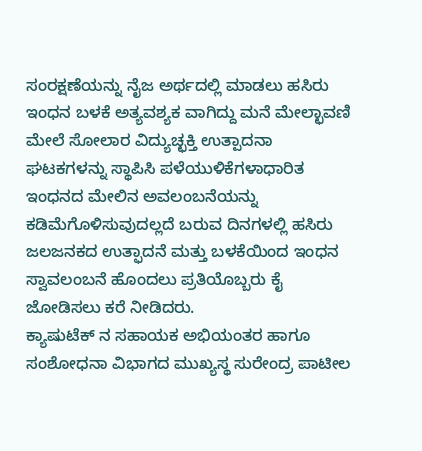ಸಂರಕ್ಷಣೆಯನ್ನು ನೈಜ ಅರ್ಥದಲ್ಲಿ ಮಾಡಲು ಹಸಿರು ಇಂಧನ ಬಳಕೆ ಅತ್ಯವಶ್ಯಕ ವಾಗಿದ್ದು ಮನೆ ಮೇಲ್ಛಾವಣಿ ಮೇಲೆ ಸೋಲಾರ ವಿದ್ಯುಚ್ಛಕ್ತಿ ಉತ್ಪಾದನಾ ಘಟಕಗಳನ್ನು ಸ್ಥಾಪಿಸಿ ಪಳೆಯುಳಿಕೆಗಳಾಧಾರಿತ ಇಂಧನದ ಮೇಲಿನ ಅವಲಂಬನೆಯನ್ನು ಕಡಿಮೆಗೊಳಿಸುವುದಲ್ಲದೆ ಬರುವ ದಿನಗಳಲ್ಲಿ ಹಸಿರು ಜಲಜನಕದ ಉತ್ಫಾದನೆ ಮತ್ತು ಬಳಕೆಯಿಂದ ಇಂಧನ ಸ್ವಾವಲಂಬನೆ ಹೊಂದಲು ಪ್ರತಿಯೊಬ್ಬರು ಕೈ ಜೋಡಿಸಲು ಕರೆ ನೀಡಿದರು.
ಕ್ಯಾಷುಟೆಕ್ ನ ಸಹಾಯಕ ಅಭಿಯಂತರ ಹಾಗೂ ಸಂಶೋಧನಾ ವಿಭಾಗದ ಮುಖ್ಯಸ್ಥ ಸುರೇಂದ್ರ ಪಾಟೀಲ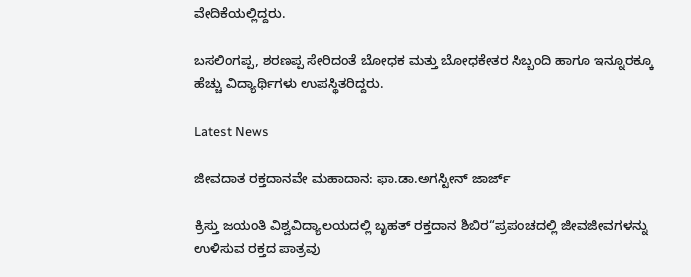ವೇದಿಕೆಯಲ್ಲಿದ್ದರು.

ಬಸಲಿಂಗಪ್ಪ, ಶರಣಪ್ಪ ಸೇರಿದಂತೆ ಬೋಧಕ ಮತ್ತು ಬೋಧಕೇತರ ಸಿಬ್ಬಂದಿ ಹಾಗೂ ಇನ್ನೂರಕ್ಕೂ ಹೆಚ್ಚು ವಿದ್ಯಾರ್ಥಿಗಳು ಉಪಸ್ಥಿತರಿದ್ದರು.

Latest News

ಜೀವದಾತ ರಕ್ತದಾನವೇ ಮಹಾದಾನ: ಫಾ.ಡಾ.ಅಗಸ್ಟೀನ್ ಜಾರ್ಜ್

ಕ್ರಿಸ್ತು ಜಯಂತಿ ವಿಶ್ವವಿದ್ಯಾಲಯದಲ್ಲಿ ಬೃಹತ್ ರಕ್ತದಾನ ಶಿಬಿರ“ಪ್ರಪಂಚದಲ್ಲಿ ಜೀವಜೀವಗಳನ್ನು ಉಳಿಸುವ ರಕ್ತದ ಪಾತ್ರವು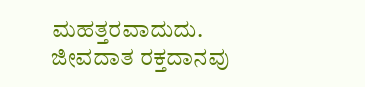ಮಹತ್ತರವಾದುದು. ಜೀವದಾತ ರಕ್ತದಾನವು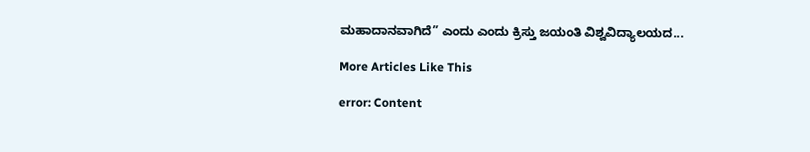ಮಹಾದಾನವಾಗಿದೆ” ಎಂದು ಎಂದು ಕ್ರಿಸ್ತು ಜಯಂತಿ ವಿಶ್ವವಿದ್ಯಾಲಯದ...

More Articles Like This

error: Content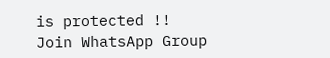is protected !!
Join WhatsApp Group